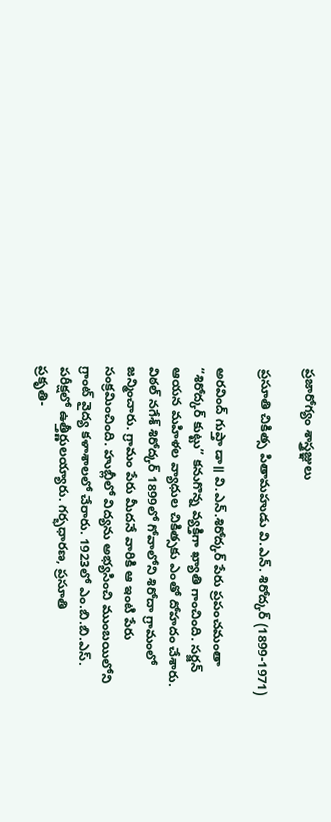ప్రజారోగ్యం శాస్త్రజ్ఞులు

ప్రసూతి చికిత్స పితామహుడు వి.ఎన్. శిరోద్కర్ (1899-1971)

అరవింద్ గుప్తా డా॥ వి.ఎన్.శిరోద్కర్ పేరు ప్రపంచమంతా “శిరోద్కర్ కుట్టు” కనుగొన్న వ్యక్తిగా ఖ్యాతి గాంచింది. సర్జన్ ఆయన మహిళల వ్యాధుల చికిత్సకు ఎంతో దోహదం చేశారు. విఠల్ నగేశ్ శిరోద్కర్ 1899లో గోవాలోని శిరోదా గ్రామంలో జన్మించారు. గ్రామం పేరు మీదనే వారికి ఆ ఇంటి పేరు సంక్రమించింది. హుబ్లీలో విద్యను అభ్యసించి ముంబయిలోని గ్రాంట్ వైద్య కళాశాలలో చేరారు. 1923లో ఎం.బి.బి.ఎస్. పరీక్షలో ఉత్తీర్ణులయ్యారు. గర్భధారణ, ప్రసూతి
ప్రకృతి-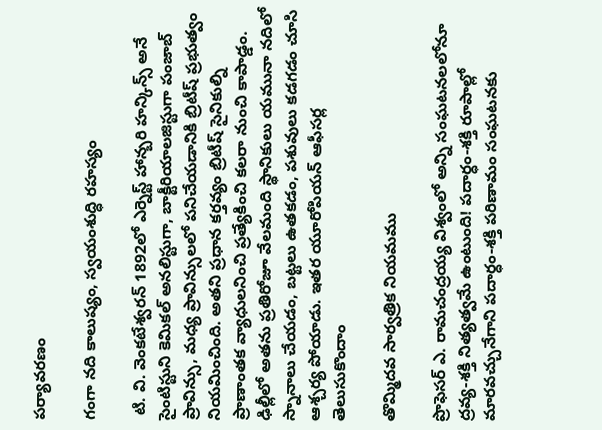పర్యావరణం

గంగా నది కాలుష్యం, స్వయంశుద్ధి రహస్యం

 టి. వి. వెంకటేశ్వరన్ 1892లో ఎర్నెస్ట్ హాన్బరి హన్కిన్స్ అనే సైంటిస్టుని కెమికల్ అనలిస్టుగా, బాక్టీరియాలజిస్టుగా పంజాబ్ ప్రావిన్సు, మధ్య ప్రావిన్సులలో పనిచేయడానికి బ్రిటీష్ ప్రభుత్వం నియమించింది. అతని ప్రధాన కర్తవ్యం బ్రిటీష్ సైనికుల్ని ప్రాణాంతక వ్యాధులనించి ప్రత్యేకించి కలరా నుంచి కాపాడ్డం. ఢిల్లీలో అతను ప్రతిరోజూ వేలమంది స్థానికులు యమునా నదిలో స్నానాలు చేయడం, బట్టలు ఉతకడం, పశువులు కడగడం చూసి ఆశ్చర్య పోయాడు. ఇతర యూరోపియన్ ఆఫీసర్ల
తెలుసుకొందాం

తొమ్మిదవ సార్వత్రిక నియమము

ప్రొఫెసర్ ఎ. రామచంద్రయ్య విశ్వంలో అన్ని సంఘటనలలోనూ ద్రవ్య-శక్తి నిత్యత్వమే ఉంటుంది! పదార్ధం-శక్తి రూపాల్లో మారవచ్చునేగాని పదార్ధం-శక్తి పరిణామం సంఘటనకు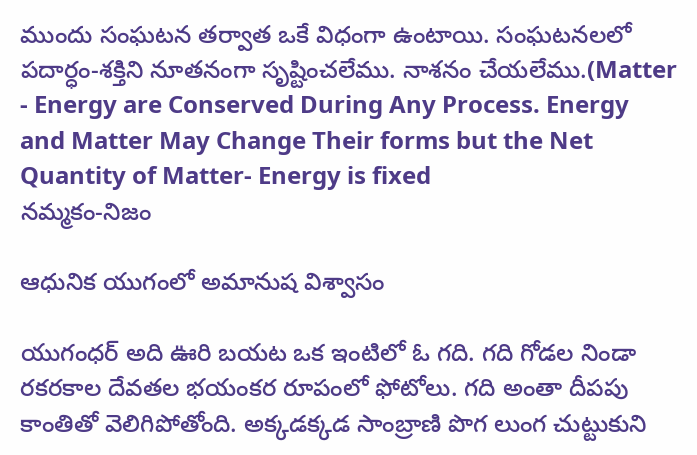ముందు సంఘటన తర్వాత ఒకే విధంగా ఉంటాయి. సంఘటనలలో పదార్ధం-శక్తిని నూతనంగా సృష్టించలేము. నాశనం చేయలేము.(Matter - Energy are Conserved During Any Process. Energy and Matter May Change Their forms but the Net Quantity of Matter- Energy is fixed
నమ్మకం-నిజం

ఆధునిక యుగంలో అమానుష విశ్వాసం

యుగంధర్ అది ఊరి బయట ఒక ఇంటిలో ఓ గది. గది గోడల నిండా రకరకాల దేవతల భయంకర రూపంలో ఫోటోలు. గది అంతా దీపపు కాంతితో వెలిగిపోతోంది. అక్కడక్కడ సాంబ్రాణి పొగ లుంగ చుట్టుకుని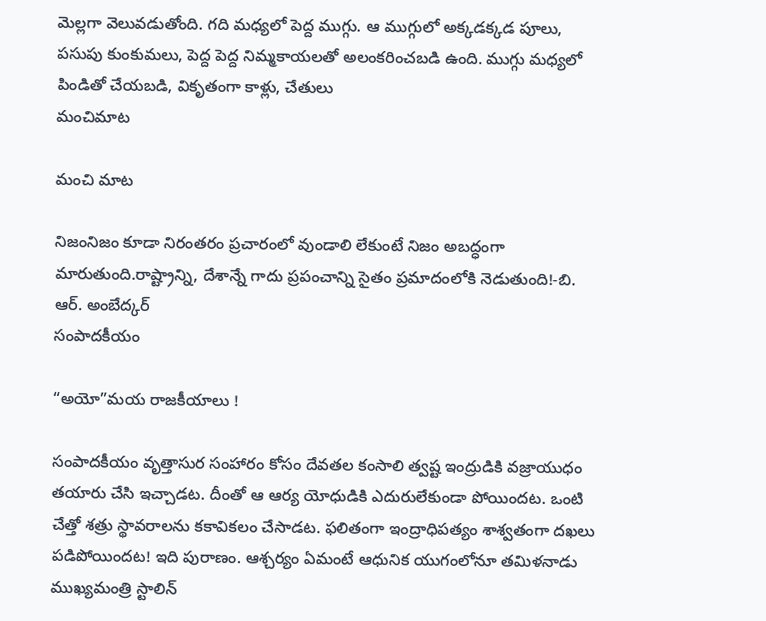మెల్లగా వెలువడుతోంది. గది మధ్యలో పెద్ద ముగ్గు. ఆ ముగ్గులో అక్కడక్కడ పూలు, పసుపు కుంకుమలు, పెద్ద పెద్ద నిమ్మకాయలతో అలంకరించబడి ఉంది. ముగ్గు మధ్యలో పిండితో చేయబడి, వికృతంగా కాళ్లు, చేతులు
మంచిమాట

మంచి మాట

నిజంనిజం కూడా నిరంతరం ప్రచారంలో వుండాలి లేకుంటే నిజం అబద్ధంగా మారుతుంది.రాష్ట్రాన్ని, దేశాన్నే గాదు ప్రపంచాన్ని సైతం ప్రమాదంలోకి నెడుతుంది!-బి. ఆర్. అంబేద్కర్
సంపాదకీయం

“అయో”మయ రాజకీయాలు !

సంపాదకీయం వృత్తాసుర సంహారం కోసం దేవతల కంసాలి త్వష్ట ఇంద్రుడికి వజ్రాయుధం తయారు చేసి ఇచ్చాడట. దీంతో ఆ ఆర్య యోధుడికి ఎదురులేకుండా పోయిందట. ఒంటి చేత్తో శత్రు స్థావరాలను కకావికలం చేసాడట. ఫలితంగా ఇంద్రాధిపత్యం శాశ్వతంగా దఖలు పడిపోయిందట! ఇది పురాణం. ఆశ్చర్యం ఏమంటే ఆధునిక యుగంలోనూ తమిళనాడు ముఖ్యమంత్రి స్టాలిన్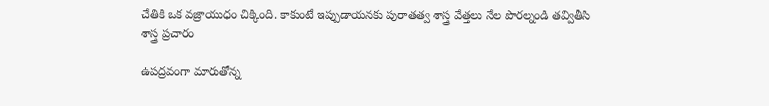చేతికి ఒక వజ్రాయుధం చిక్కింది. కాకుంటే ఇప్పుడాయనకు పురాతత్వ శాస్త్ర వేత్తలు నేల పొరల్నండి తవ్వితీసి
శాస్త్ర ప్రచారం

ఉపద్రవంగా మారుతోన్న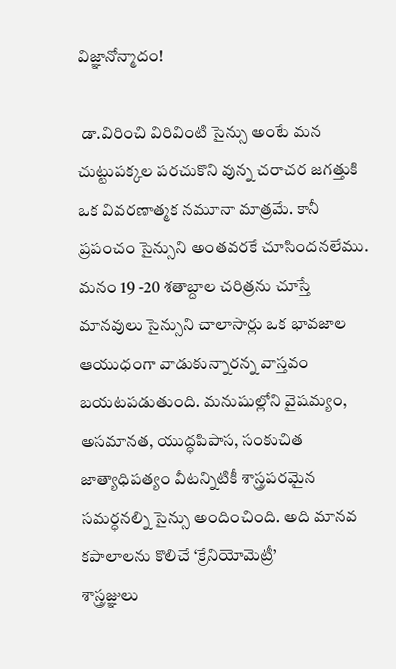విజ్ఞానోన్మాదం!

 డా.విరించి విరివింటి సైన్సు అంటే మన చుట్టుపక్కల పరచుకొని వున్న చరాచర జగత్తుకి ఒక వివరణాత్మక నమూనా మాత్రమే. కానీ ప్రపంచం సైన్సుని అంతవరకే చూసిందనలేము. మనం 19 -20 శతాబ్దాల చరిత్రను చూస్తే మానవులు సైన్సుని చాలాసార్లు ఒక భావజాల ఆయుధంగా వాడుకున్నారన్న వాస్తవం బయటపడుతుంది. మనుషుల్లోని వైషమ్యం, అసమానత, యుద్ధపిపాస, సంకుచిత జాత్యాధిపత్యం వీటన్నిటికీ శాస్త్రపరమైన సమర్ధనల్ని సైన్సు అందించింది. అది మానవ కపాలాలను కొలిచే ‘క్రేనియోమెట్రీ’
శాస్త్రజ్ఞులు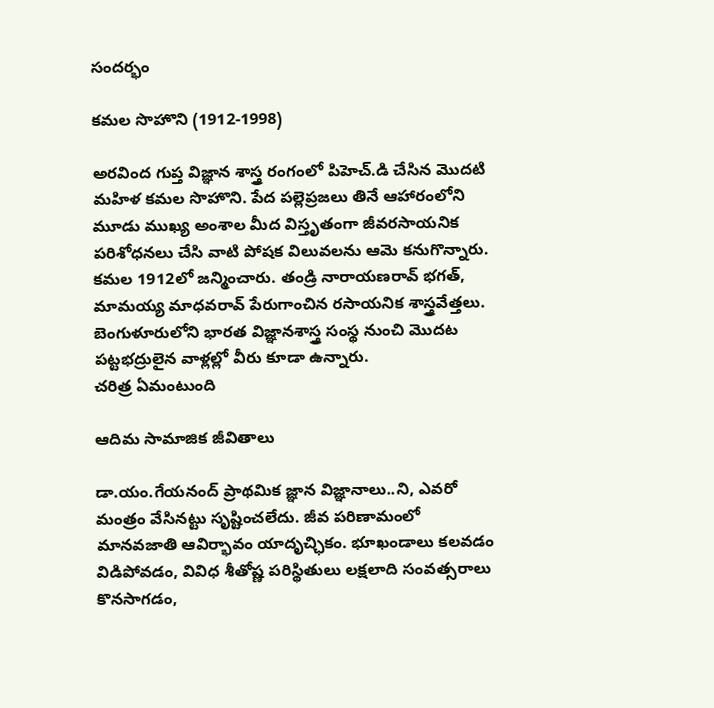సందర్భం

కమల సొహొని (1912-1998)

అరవింద గుప్త విజ్ఞాన శాస్త్ర రంగంలో పిహెచ్.డి చేసిన మొదటి మహిళ కమల సొహొని. పేద పల్లెప్రజలు తినే ఆహారంలోని మూడు ముఖ్య అంశాల మీద విస్తృతంగా జీవరసాయనిక పరిశోధనలు చేసి వాటి పోషక విలువలను ఆమె కనుగొన్నారు. కమల 1912లో జన్మించారు. తండ్రి నారాయణరావ్ భగత్, మామయ్య మాధవరావ్ పేరుగాంచిన రసాయనిక శాస్త్రవేత్తలు. బెంగుళూరులోని భారత విజ్ఞానశాస్త్ర సంస్థ నుంచి మొదట పట్టభద్రులైన వాళ్లల్లో వీరు కూడా ఉన్నారు.
చరిత్ర ఏమంటుంది

ఆదిమ సామాజిక జీవితాలు

డా.యం.గేయనంద్ ప్రాథమిక జ్ఞాన విజ్ఞానాలు..ని, ఎవరో మంత్రం వేసినట్టు సృష్టించలేదు. జీవ పరిణామంలో మానవజాతి ఆవిర్భావం యాదృచ్ఛికం. భూఖండాలు కలవడం విడిపోవడం, వివిధ శీతోష్ణ పరిస్థితులు లక్షలాది సంవత్సరాలు కొనసాగడం,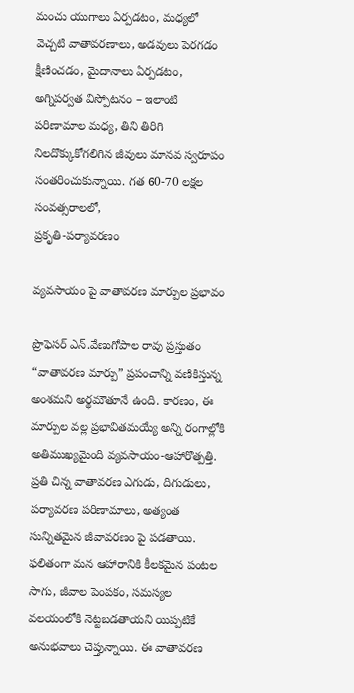మంచు యుగాలు ఏర్పడటం, మధ్యలో వెచ్చటి వాతావరణాలు, అడవులు పెరగడం క్షీణించడం, మైదానాలు ఏర్పడటం, అగ్నిపర్వత విస్పోటనం – ఇలాంటి పరిణామాల మధ్య, తిని తిరిగి నిలదొక్కుకోగలిగిన జీవులు మానవ స్వరూపం సంతరించుకున్నాయి. గత 60-70 లక్షల సంవత్సరాలలో,
ప్రకృతి-పర్యావరణం

వ్యవసాయం పై వాతావరణ మార్పుల ప్రభావం

ప్రొఫెసర్ ఎన్.వేణుగోపాల రావు ప్రస్తుతం “వాతావరణ మార్పు” ప్రపంచాన్ని వణికిస్తున్న అంశమని అర్థమౌతూనే ఉంది. కారణం, ఈ మార్పుల వల్ల ప్రభావితమయ్యే అన్ని రంగాల్లోకి అతిముఖ్యమైంది వ్యవసాయం-ఆహారొత్పత్తి. ప్రతి చిన్న వాతావరణ ఎగుడు, దిగుడులు, పర్యావరణ పరిణామాలు, అత్యంత సున్నితమైన జీవావరణం పై పడతాయి. ఫలితంగా మన ఆహారానికి కీలకమైన పంటల సాగు, జీవాల పెంపకం, సమస్యల వలయంలోకి నెట్టబడతాయని యిప్పటికే అనుభవాలు చెప్తున్నాయి. ఈ వాతావరణ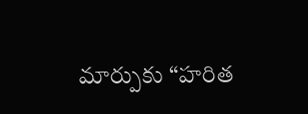మార్పుకు “హరిత